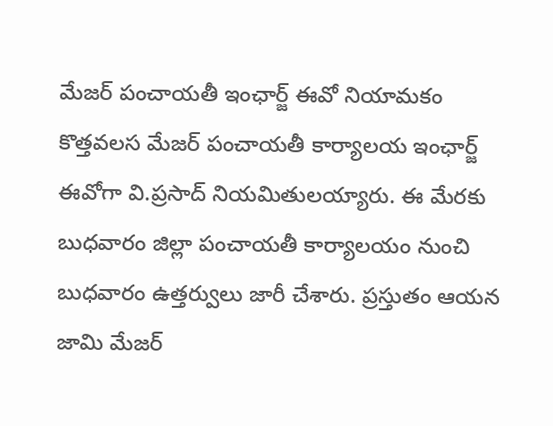మేజర్ పంచాయతీ ఇంఛార్జ్ ఈవో నియామకం
కొత్తవలస మేజర్ పంచాయతీ కార్యాలయ ఇంఛార్జ్ ఈవోగా వి.ప్రసాద్ నియమితులయ్యారు. ఈ మేరకు బుధవారం జిల్లా పంచాయతీ కార్యాలయం నుంచి బుధవారం ఉత్తర్వులు జారీ చేశారు. ప్రస్తుతం ఆయన జామి మేజర్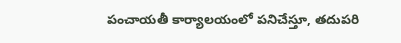పంచాయతీ కార్యాలయంలో పనిచేస్తూ, తదుపరి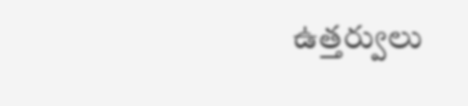ఉత్తర్వులు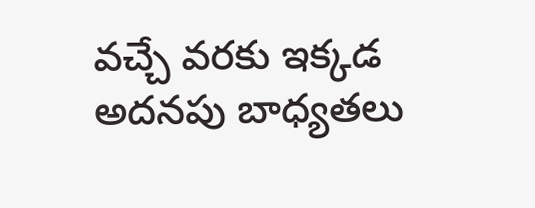వచ్చే వరకు ఇక్కడ అదనపు బాధ్యతలు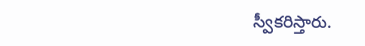స్వీకరిస్తారు.